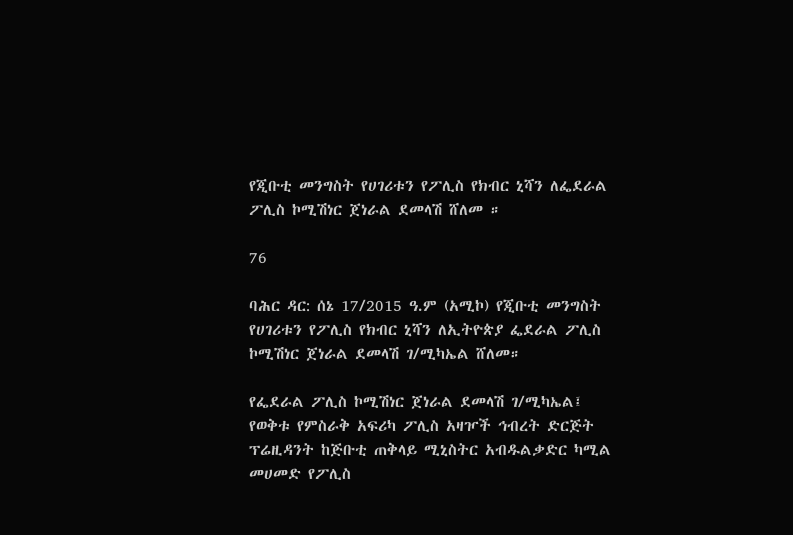የጂቡቲ መንግስት የሀገሪቱን የፖሊስ የክብር ኒሻን ለፌደራል ፖሊስ ኮሚሽነር ጀነራል ደመላሽ ሸለመ ።

76

ባሕር ዳር: ሰኔ 17/2015 ዓ.ም (አሚኮ) የጂቡቲ መንግስት የሀገሪቱን የፖሊስ የክብር ኒሻን ለኢትዮጵያ ፌደራል ፖሊስ ኮሚሽነር ጀነራል ደመላሽ ገ/ሚካኤል ሸለመ።

የፌደራል ፖሊስ ኮሚሽነር ጀነራል ደመላሽ ገ/ሚካኤል፤ የወቅቱ የምስራቅ አፍሪካ ፖሊስ አዛዦች ኅብረት ድርጅት ፕሬዚዳንት ከጅቡቲ ጠቅላይ ሚኒስትር አብዱልቃድር ካሚል መሀመድ የፖሊስ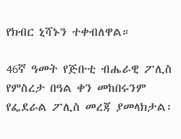የክብር ኒሻኑን ተቀብለዋል።

46ኛ ዓመት የጅቡቲ ብሔራዊ ፖሊስ የምስረታ በዓል ቀን መከበሩንም የፌደራል ፖሊስ መረጃ ያመላክታል፡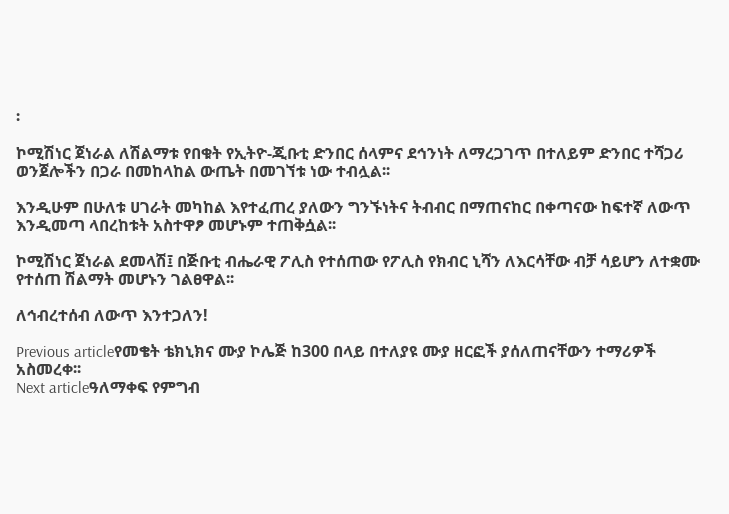፡

ኮሚሽነር ጀነራል ለሽልማቱ የበቁት የኢትዮ-ጂቡቲ ድንበር ሰላምና ደኅንነት ለማረጋገጥ በተለይም ድንበር ተሻጋሪ ወንጀሎችን በጋራ በመከላከል ውጤት በመገኘቱ ነው ተብሏል፡፡

እንዲሁም በሁለቱ ሀገራት መካከል እየተፈጠረ ያለውን ግንኙነትና ትብብር በማጠናከር በቀጣናው ከፍተኛ ለውጥ እንዲመጣ ላበረከቱት አስተዋፆ መሆኑም ተጠቅሷል፡፡

ኮሚሽነር ጀነራል ደመላሽ፤ በጅቡቲ ብሔራዊ ፖሊስ የተሰጠው የፖሊስ የክብር ኒሻን ለእርሳቸው ብቻ ሳይሆን ለተቋሙ የተሰጠ ሽልማት መሆኑን ገልፀዋል፡፡

ለኅብረተሰብ ለውጥ እንተጋለን!

Previous articleየመቄት ቴክኒክና ሙያ ኮሌጅ ከ300 በላይ በተለያዩ ሙያ ዘርፎች ያሰለጠናቸውን ተማሪዎች አስመረቀ፡፡
Next articleዓለማቀፍ የምግብ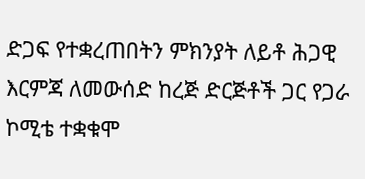ድጋፍ የተቋረጠበትን ምክንያት ለይቶ ሕጋዊ እርምጃ ለመውሰድ ከረጅ ድርጅቶች ጋር የጋራ ኮሚቴ ተቋቁሞ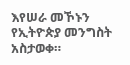እየሠራ መኾኑን የኢትዮጵያ መንግስት አስታወቀ።